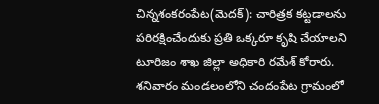చిన్నశంకరంపేట(మెదక్): చారిత్రక కట్టడాలను పరిరక్షించేందుకు ప్రతి ఒక్కరూ కృషి చేయాలని టూరిజం శాఖ జిల్లా అధికారి రమేశ్ కోరారు. శనివారం మండలంలోని చందంపేట గ్రామంలో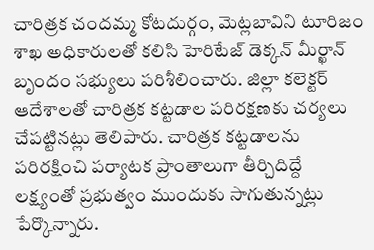చారిత్రక చందమ్మ కోటదుర్గం, మెట్లబావిని టూరిజం శాఖ అధికారులతో కలిసి హెరిటేజ్ డెక్కన్ మీర్ఖాన్ బృందం సభ్యులు పరిశీలించారు. జిల్లా కలెక్టర్ ఆదేశాలతో చారిత్రక కట్టడాల పరిరక్షణకు చర్యలు చేపట్టినట్లు తెలిపారు. చారిత్రక కట్టడాలను పరిరక్షించి పర్యాటక ప్రాంతాలుగా తీర్చిదిద్దే లక్ష్యంతో ప్రభుత్వం ముందుకు సాగుతున్నట్లు పేర్కొన్నారు.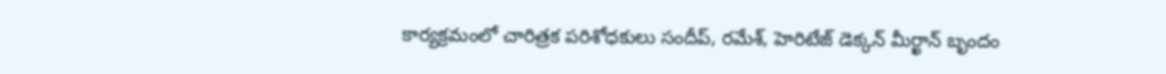కార్యక్రమంలో చారిత్రక పరిశోధకులు సందీప్, రమేశ్, హెరిటేజ్ డెక్కన్ మీర్ఖాన్ బృందం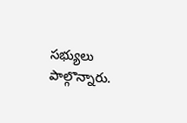సభ్యులు పాల్గొన్నారు.